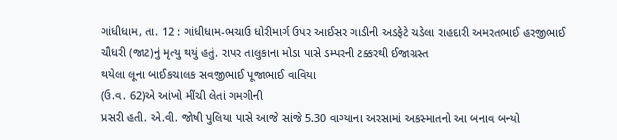ગાંધીધામ, તા. 12 : ગાંધીધામ-ભચાઉ ધોરીમાર્ગ ઉપર આઈસર ગાડીની અડફેટે ચડેલા રાહદારી અમરતભાઈ હરજીભાઈ
ચૌધરી (જાટ)નું મૃત્યુ થયું હતું. રાપર તાલુકાના મોડા પાસે ડમ્પરની ટક્કરથી ઈજાગ્રસ્ત
થયેલા લૂના બાઈકચાલક સવજીભાઈ પૂજાભાઈ વાવિયા
(ઉ.વ. 62)એ આંખો મીંચી લેતાં ગમગીની
પ્રસરી હતી. એ.વી. જોષી પુલિયા પાસે આજે સાંજે 5.30 વાગ્યાના અરસામાં અકસ્માતનો આ બનાવ બન્યો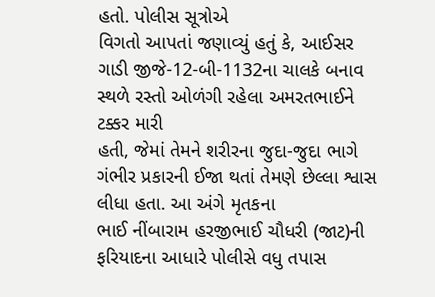હતો. પોલીસ સૂત્રોએ
વિગતો આપતાં જણાવ્યું હતું કે, આઈસર
ગાડી જીજે-12-બી-1132ના ચાલકે બનાવ સ્થળે રસ્તો ઓળંગી રહેલા અમરતભાઈને ટક્કર મારી
હતી, જેમાં તેમને શરીરના જુદા-જુદા ભાગે ગંભીર પ્રકારની ઈજા થતાં તેમણે છેલ્લા શ્વાસ લીધા હતા. આ અંગે મૃતકના
ભાઈ નીંબારામ હરજીભાઈ ચૌધરી (જાટ)ની ફરિયાદના આધારે પોલીસે વધુ તપાસ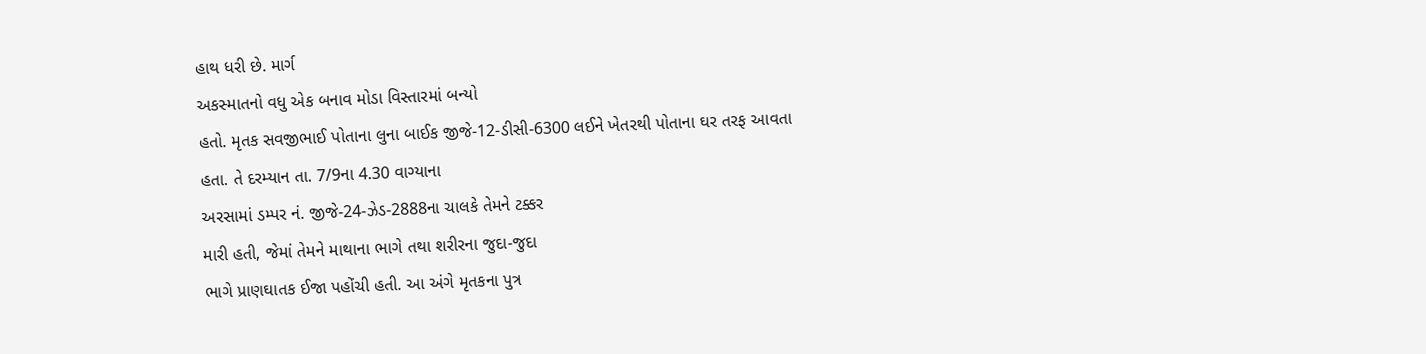હાથ ધરી છે. માર્ગ
અકસ્માતનો વધુ એક બનાવ મોડા વિસ્તારમાં બન્યો
હતો. મૃતક સવજીભાઈ પોતાના લુના બાઈક જીજે-12-ડીસી-6300 લઈને ખેતરથી પોતાના ઘર તરફ આવતા હતા. તે દરમ્યાન તા. 7/9ના 4.30 વાગ્યાના
અરસામાં ડમ્પર નં. જીજે-24-ઝેડ-2888ના ચાલકે તેમને ટક્કર
મારી હતી, જેમાં તેમને માથાના ભાગે તથા શરીરના જુદા-જુદા
ભાગે પ્રાણઘાતક ઈજા પહોંચી હતી. આ અંગે મૃતકના પુત્ર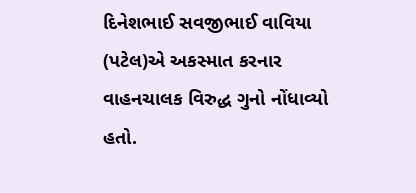દિનેશભાઈ સવજીભાઈ વાવિયા (પટેલ)એ અકસ્માત કરનાર
વાહનચાલક વિરુદ્ધ ગુનો નોંધાવ્યો હતો.